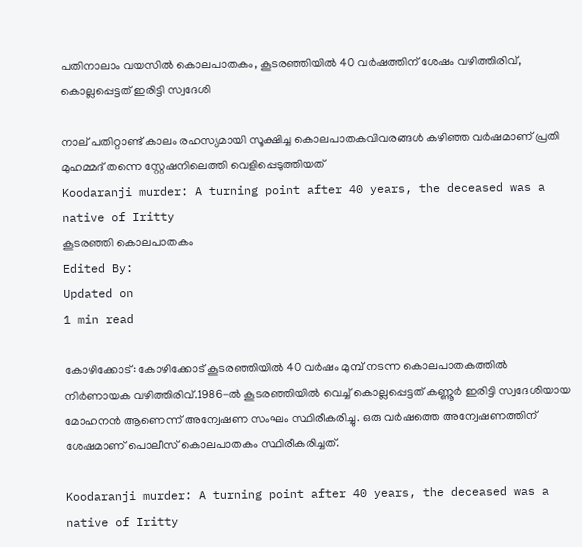പതിനാലാം വയസില്‍ കൊലപാതകം, കൂടരഞ്ഞിയില്‍ 40 വര്‍ഷത്തിന് ശേഷം വഴിത്തിരിവ്, കൊല്ലപ്പെട്ടത് ഇരിട്ടി സ്വദേശി

നാല് പതിറ്റാണ്ട് കാലം രഹസ്യമായി സൂക്ഷിച്ച കൊലപാതകവിവരങ്ങള്‍ കഴിഞ്ഞ വര്‍ഷമാണ് പ്രതി മുഹമ്മദ് തന്നെ സ്റ്റേഷനിലെത്തി വെളിപ്പെടുത്തിയത്
Koodaranji murder: A turning point after 40 years, the deceased was a native of Iritty
കൂടരഞ്ഞി കൊലപാതകം
Edited By:
Updated on
1 min read

കോഴിക്കോട്: കോഴിക്കോട് കൂടരഞ്ഞിയില്‍ 40 വര്‍ഷം മുമ്പ് നടന്ന കൊലപാതകത്തില്‍ നിര്‍ണായക വഴിത്തിരിവ്.1986-ല്‍ കൂടരഞ്ഞിയില്‍ വെച്ച് കൊല്ലപ്പെട്ടത് കണ്ണൂര്‍ ഇരിട്ടി സ്വദേശിയായ മോഹനന്‍ ആണെന്ന് അന്വേഷണ സംഘം സ്ഥിരീകരിച്ചു. ഒരു വര്‍ഷത്തെ അന്വേഷണത്തിന് ശേഷമാണ് പൊലീസ് കൊലപാതകം സ്ഥിരീകരിച്ചത്.

Koodaranji murder: A turning point after 40 years, the deceased was a native of Iritty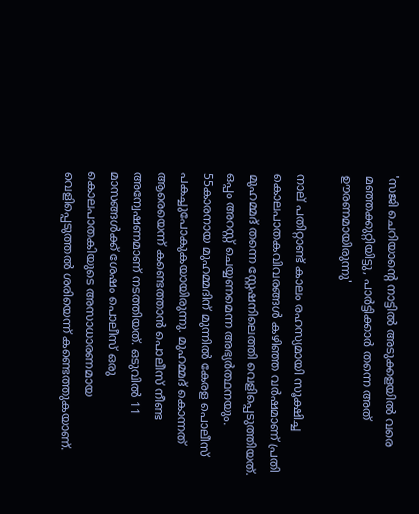'സജി ചെറിയാന്റെ നാട്ടില്‍ അടുക്കളയില്‍ വരെ മഞ്ഞക്കുറ്റിയിട്ടു, പാർട്ടിക്കാർ തന്നെ അത് ഊരണമായിരുന്നു'

നാല് പതിറ്റാണ്ട് കാലം രഹസ്യമായി സൂക്ഷിച്ച കൊലപാതകവിവരങ്ങള്‍ കഴിഞ്ഞ വര്‍ഷമാണ് പ്രതി മുഹമ്മദ് തന്നെ സ്റ്റേഷനിലെത്തി വെളിപ്പെടുത്തിയത്. ഒപ്പം അറസ്റ്റ് ചെയ്യണമെന്ന അഭ്യര്‍ത്ഥനയും. 55കാരനായ മുഹമ്മദിന് മുന്നില്‍ കേരള പൊലീസ് പകച്ചുപോകുകയായിരുന്നു. മുഹമ്മദ് കൊന്നത് ആരെയെന്ന് കണ്ടെത്താന്‍ പൊലീസ് നീണ്ട അന്വേഷണമാണ് നടത്തിയത്. ഒടുവില്‍ 11 മാസങ്ങള്‍ക്ക് ശേഷം പൊലീസ് ഒരു കൊലപാതകിയുടെ അസാധാരണമായ വെളിപ്പെടുത്തല്‍ ശരിയെന്ന് കണ്ടെത്തുകയാണ്.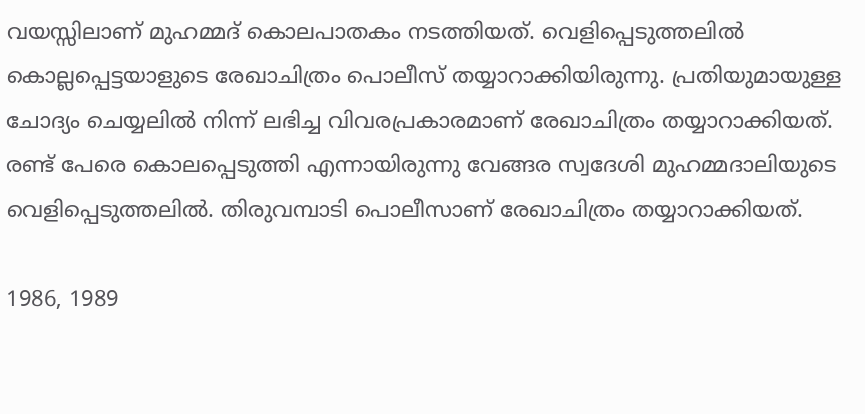വയസ്സിലാണ് മുഹമ്മദ് കൊലപാതകം നടത്തിയത്. വെളിപ്പെടുത്തലില്‍ കൊല്ലപ്പെട്ടയാളുടെ രേഖാചിത്രം പൊലീസ് തയ്യാറാക്കിയിരുന്നു. പ്രതിയുമായുള്ള ചോദ്യം ചെയ്യലില്‍ നിന്ന് ലഭിച്ച വിവരപ്രകാരമാണ് രേഖാചിത്രം തയ്യാറാക്കിയത്. രണ്ട് പേരെ കൊലപ്പെടുത്തി എന്നായിരുന്നു വേങ്ങര സ്വദേശി മുഹമ്മദാലിയുടെ വെളിപ്പെടുത്തലില്‍. തിരുവമ്പാടി പൊലീസാണ് രേഖാചിത്രം തയ്യാറാക്കിയത്.

1986, 1989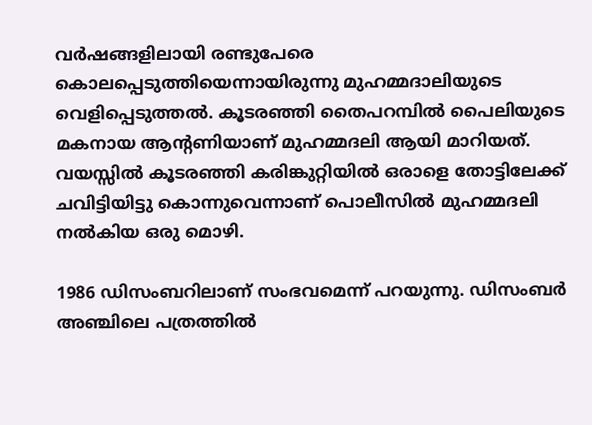വര്‍ഷങ്ങളിലായി രണ്ടുപേരെ കൊലപ്പെടുത്തിയെന്നായിരുന്നു മുഹമ്മദാലിയുടെ വെളിപ്പെടുത്തല്‍. കൂടരഞ്ഞി തൈപറമ്പില്‍ പൈലിയുടെ മകനായ ആന്റണിയാണ് മുഹമ്മദലി ആയി മാറിയത്. വയസ്സില്‍ കൂടരഞ്ഞി കരിങ്കുറ്റിയില്‍ ഒരാളെ തോട്ടിലേക്ക് ചവിട്ടിയിട്ടു കൊന്നുവെന്നാണ് പൊലീസില്‍ മുഹമ്മദലി നല്‍കിയ ഒരു മൊഴി.

1986 ഡിസംബറിലാണ് സംഭവമെന്ന് പറയുന്നു. ഡിസംബര്‍ അഞ്ചിലെ പത്രത്തില്‍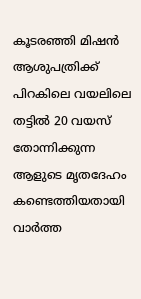കൂടരഞ്ഞി മിഷന്‍ ആശുപത്രിക്ക് പിറകിലെ വയലിലെ തട്ടില്‍ 20 വയസ് തോന്നിക്കുന്ന ആളുടെ മൃതദേഹം കണ്ടെത്തിയതായി വാര്‍ത്ത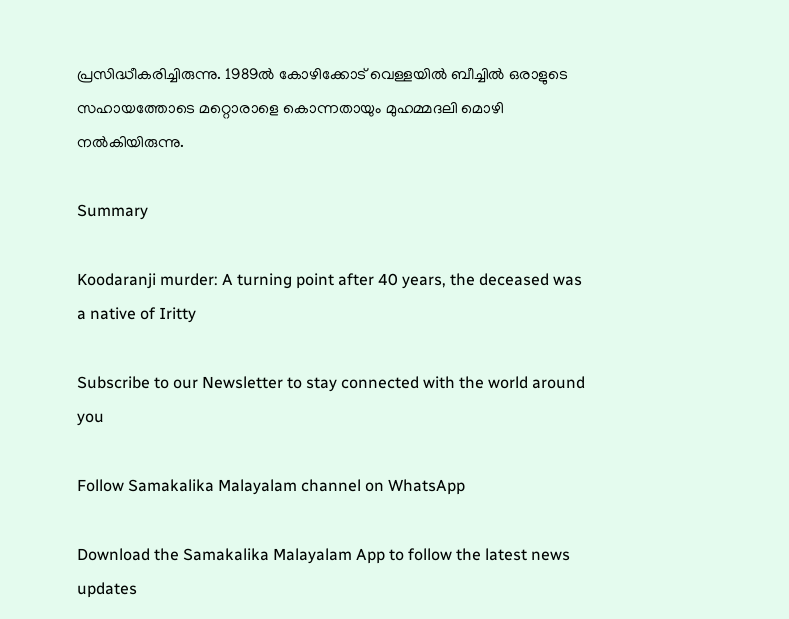പ്രസിദ്ധീകരിച്ചിരുന്നു. 1989ല്‍ കോഴിക്കോട് വെള്ളയില്‍ ബീച്ചില്‍ ഒരാളുടെ സഹായത്തോടെ മറ്റൊരാളെ കൊന്നതായും മുഹമ്മദലി മൊഴി നല്‍കിയിരുന്നു.

Summary

Koodaranji murder: A turning point after 40 years, the deceased was a native of Iritty

Subscribe to our Newsletter to stay connected with the world around you

Follow Samakalika Malayalam channel on WhatsApp

Download the Samakalika Malayalam App to follow the latest news updates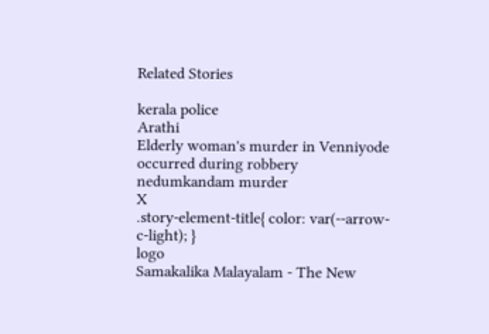Related Stories

kerala police
Arathi
Elderly woman's murder in Venniyode occurred during robbery
nedumkandam murder
X
.story-element-title{ color: var(--arrow-c-light); }
logo
Samakalika Malayalam - The New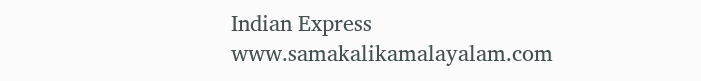Indian Express
www.samakalikamalayalam.com